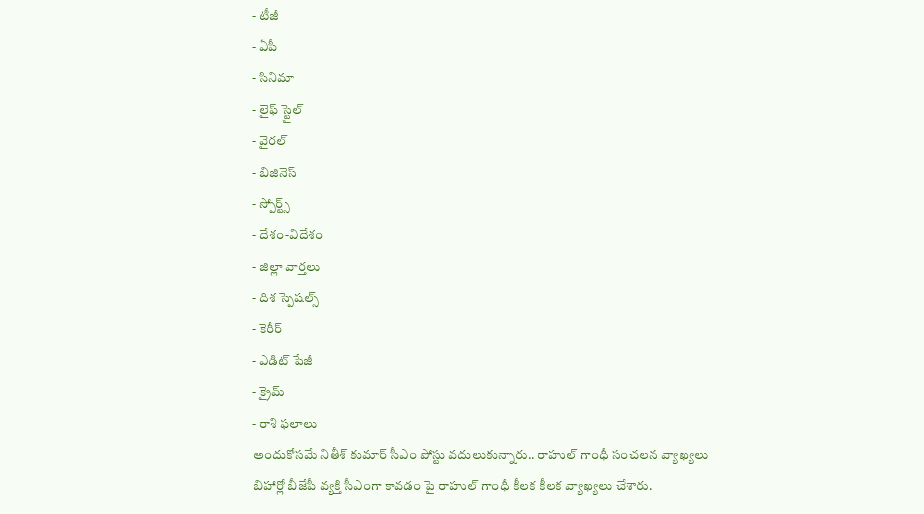- టీజీ
- ఏపీ
- సినిమా
- లైఫ్ స్టైల్
- వైరల్
- బిజినెస్
- స్పోర్ట్స్
- దేశం-విదేశం
- జిల్లా వార్తలు
- దిశ స్పెషల్స్
- కెరీర్
- ఎడిట్ పేజీ
- క్రైమ్
- రాశి ఫలాలు
అందుకోసమే నితీశ్ కుమార్ సీఎం పోస్టు వదులుకున్నారు.. రాహుల్ గాంధీ సంచలన వ్యాఖ్యలు
బిహార్లో బీజేపీ వ్యక్తి సీఎంగా కావడం పై రాహుల్ గాంధీ కీలక కీలక వ్యాఖ్యలు చేశారు.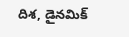దిశ, డైనమిక్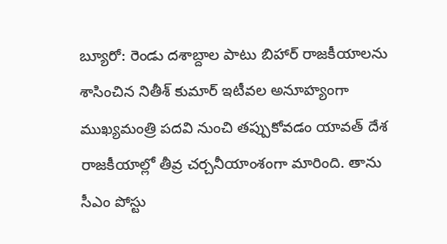బ్యూరో: రెండు దశాబ్దాల పాటు బిహార్ రాజకీయాలను శాసించిన నితీశ్ కుమార్ ఇటీవల అనూహ్యంగా ముఖ్యమంత్రి పదవి నుంచి తప్పుకోవడం యావత్ దేశ రాజకీయాల్లో తీవ్ర చర్చనీయాంశంగా మారింది. తాను సీఎం పోస్టు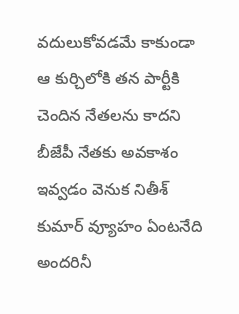వదులుకోవడమే కాకుండా ఆ కుర్చిలోకి తన పార్టీకి చెందిన నేతలను కాదని బీజేపీ నేతకు అవకాశం ఇవ్వడం వెనుక నితీశ్ కుమార్ వ్యూహం ఏంటనేది అందరినీ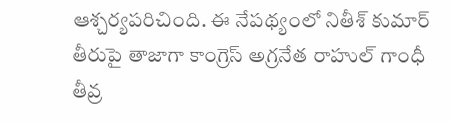ఆశ్చర్యపరిచింది. ఈ నేపథ్యంలో నితీశ్ కుమార్ తీరుపై తాజాగా కాంగ్రెస్ అగ్రనేత రాహుల్ గాంధీ తీవ్ర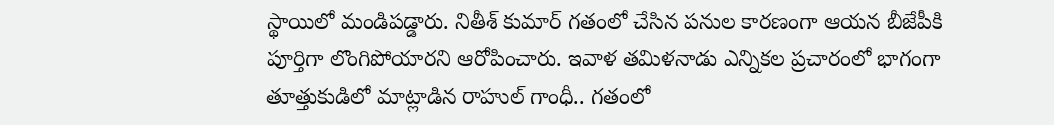స్థాయిలో మండిపడ్డారు. నితీశ్ కుమార్ గతంలో చేసిన పనుల కారణంగా ఆయన బీజేపీకి పూర్తిగా లొంగిపోయారని ఆరోపించారు. ఇవాళ తమిళనాడు ఎన్నికల ప్రచారంలో భాగంగా తూత్తుకుడిలో మాట్లాడిన రాహుల్ గాంధీ.. గతంలో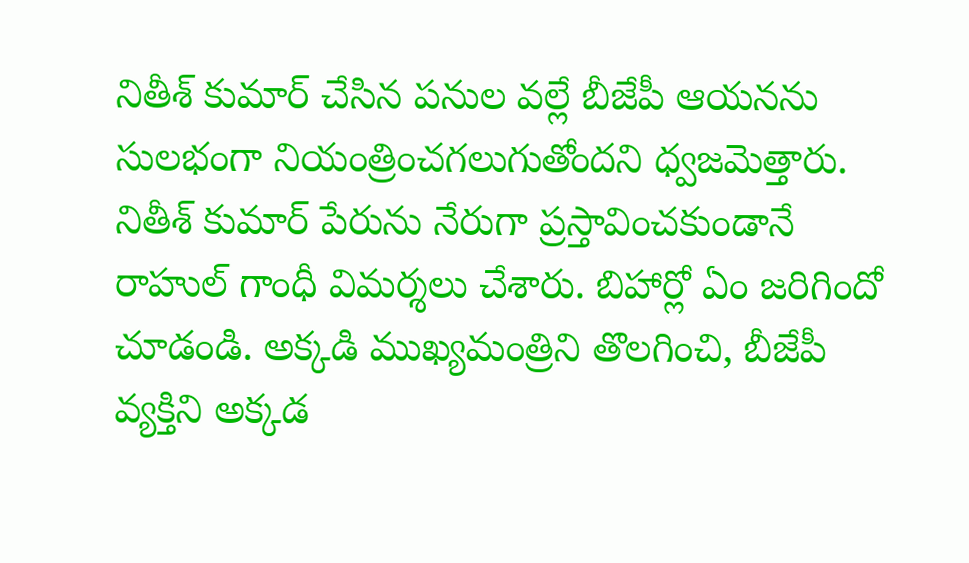నితీశ్ కుమార్ చేసిన పనుల వల్లే బీజేపీ ఆయనను సులభంగా నియంత్రించగలుగుతోందని ధ్వజమెత్తారు. నితీశ్ కుమార్ పేరును నేరుగా ప్రస్తావించకుండానే రాహుల్ గాంధీ విమర్శలు చేశారు. బిహార్లో ఏం జరిగిందో చూడండి. అక్కడి ముఖ్యమంత్రిని తొలగించి, బీజేపీ వ్యక్తిని అక్కడ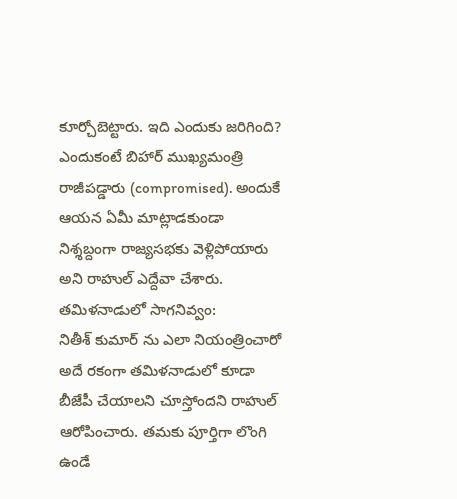కూర్చోబెట్టారు. ఇది ఎందుకు జరిగింది? ఎందుకంటే బిహార్ ముఖ్యమంత్రి రాజీపడ్డారు (compromised). అందుకే ఆయన ఏమీ మాట్లాడకుండా నిశ్శబ్దంగా రాజ్యసభకు వెళ్లిపోయారు అని రాహుల్ ఎద్దేవా చేశారు.
తమిళనాడులో సాగనివ్వం:
నితీశ్ కుమార్ ను ఎలా నియంత్రించారో అదే రకంగా తమిళనాడులో కూడా బీజేపీ చేయాలని చూస్తోందని రాహుల్ ఆరోపించారు. తమకు పూర్తిగా లొంగి ఉండే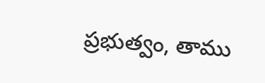ప్రభుత్వం, తాము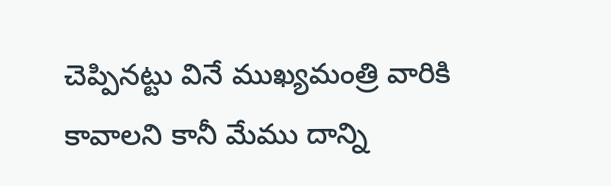చెప్పినట్టు వినే ముఖ్యమంత్రి వారికి కావాలని కానీ మేము దాన్ని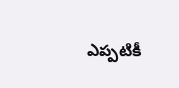ఎప్పటికీ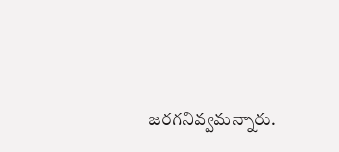జరగనివ్వమన్నారు.